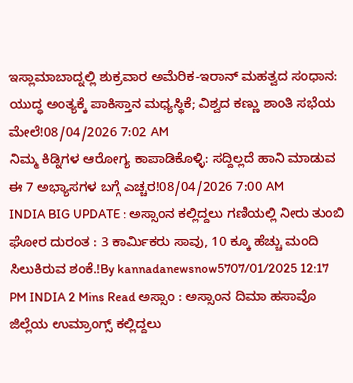ಇಸ್ಲಾಮಾಬಾದ್ನಲ್ಲಿ ಶುಕ್ರವಾರ ಅಮೆರಿಕ-ಇರಾನ್ ಮಹತ್ವದ ಸಂಧಾನ: ಯುದ್ಧ ಅಂತ್ಯಕ್ಕೆ ಪಾಕಿಸ್ತಾನ ಮಧ್ಯಸ್ಥಿಕೆ; ವಿಶ್ವದ ಕಣ್ಣು ಶಾಂತಿ ಸಭೆಯ ಮೇಲೆ!08/04/2026 7:02 AM
ನಿಮ್ಮ ಕಿಡ್ನಿಗಳ ಆರೋಗ್ಯ ಕಾಪಾಡಿಕೊಳ್ಳಿ: ಸದ್ದಿಲ್ಲದೆ ಹಾನಿ ಮಾಡುವ ಈ 7 ಅಭ್ಯಾಸಗಳ ಬಗ್ಗೆ ಎಚ್ಚರ!08/04/2026 7:00 AM
INDIA BIG UPDATE : ಅಸ್ಸಾಂನ ಕಲ್ಲಿದ್ದಲು ಗಣಿಯಲ್ಲಿ ನೀರು ತುಂಬಿ ಘೋರ ದುರಂತ : 3 ಕಾರ್ಮಿಕರು ಸಾವು, 10 ಕ್ಕೂ ಹೆಚ್ಚು ಮಂದಿ ಸಿಲುಕಿರುವ ಶಂಕೆ.!By kannadanewsnow5707/01/2025 12:17 PM INDIA 2 Mins Read ಅಸ್ಸಾಂ : ಅಸ್ಸಾಂನ ದಿಮಾ ಹಸಾವೊ ಜಿಲ್ಲೆಯ ಉಮ್ರಾಂಗ್ಸ್ ಕಲ್ಲಿದ್ದಲು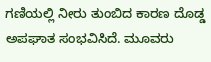ಗಣಿಯಲ್ಲಿ ನೀರು ತುಂಬಿದ ಕಾರಣ ದೊಡ್ಡ ಅಪಘಾತ ಸಂಭವಿಸಿದೆ. ಮೂವರು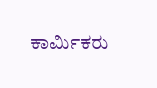ಕಾರ್ಮಿಕರು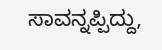ಸಾವನ್ನಪ್ಪಿದ್ದು,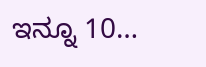ಇನ್ನೂ 10…